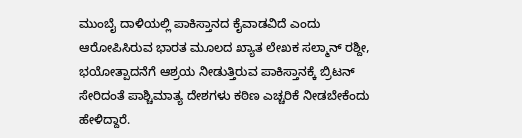ಮುಂಬೈ ದಾಳಿಯಲ್ಲಿ ಪಾಕಿಸ್ತಾನದ ಕೈವಾಡವಿದೆ ಎಂದು ಆರೋಪಿಸಿರುವ ಭಾರತ ಮೂಲದ ಖ್ಯಾತ ಲೇಖಕ ಸಲ್ಮಾನ್ ರಶ್ದೀ, ಭಯೋತ್ಪಾದನೆಗೆ ಆಶ್ರಯ ನೀಡುತ್ತಿರುವ ಪಾಕಿಸ್ತಾನಕ್ಕೆ ಬ್ರಿಟನ್ ಸೇರಿದಂತೆ ಪಾಶ್ಚಿಮಾತ್ಯ ದೇಶಗಳು ಕಠಿಣ ಎಚ್ಚರಿಕೆ ನೀಡಬೇಕೆಂದು ಹೇಳಿದ್ದಾರೆ.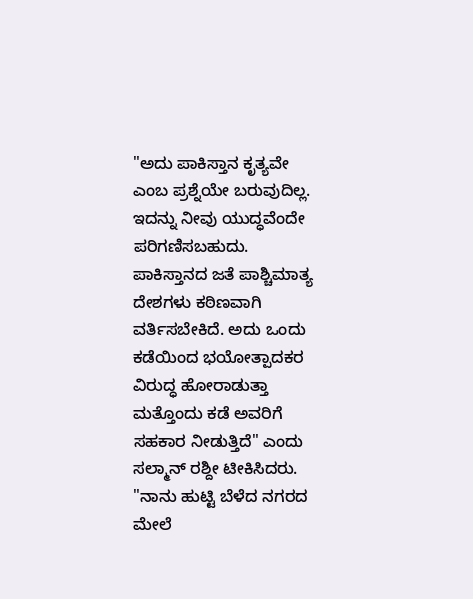"ಅದು ಪಾಕಿಸ್ತಾನ ಕೃತ್ಯವೇ ಎಂಬ ಪ್ರಶ್ನೆಯೇ ಬರುವುದಿಲ್ಲ. ಇದನ್ನು ನೀವು ಯುದ್ಧವೆಂದೇ ಪರಿಗಣಿಸಬಹುದು. ಪಾಕಿಸ್ತಾನದ ಜತೆ ಪಾಶ್ಚಿಮಾತ್ಯ ದೇಶಗಳು ಕಠಿಣವಾಗಿ ವರ್ತಿಸಬೇಕಿದೆ. ಅದು ಒಂದು ಕಡೆಯಿಂದ ಭಯೋತ್ಪಾದಕರ ವಿರುದ್ಧ ಹೋರಾಡುತ್ತಾ ಮತ್ತೊಂದು ಕಡೆ ಅವರಿಗೆ ಸಹಕಾರ ನೀಡುತ್ತಿದೆ" ಎಂದು ಸಲ್ಮಾನ್ ರಶ್ದೀ ಟೀಕಿಸಿದರು.
"ನಾನು ಹುಟ್ಟಿ ಬೆಳೆದ ನಗರದ ಮೇಲೆ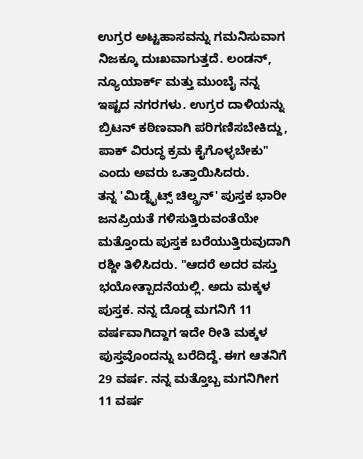ಉಗ್ರರ ಅಟ್ಟಹಾಸವನ್ನು ಗಮನಿಸುವಾಗ ನಿಜಕ್ಕೂ ದುಃಖವಾಗುತ್ತದೆ. ಲಂಡನ್, ನ್ಯೂಯಾರ್ಕ್ ಮತ್ತು ಮುಂಬೈ ನನ್ನ ಇಷ್ಟದ ನಗರಗಳು. ಉಗ್ರರ ದಾಳಿಯನ್ನು ಬ್ರಿಟನ್ ಕಠಿಣವಾಗಿ ಪರಿಗಣಿಸಬೇಕಿದ್ದು, ಪಾಕ್ ವಿರುದ್ಧ ಕ್ರಮ ಕೈಗೊಳ್ಳಬೇಕು" ಎಂದು ಅವರು ಒತ್ತಾಯಿಸಿದರು.
ತನ್ನ 'ಮಿಡ್ನೈಟ್ಸ್ ಚಿಲ್ಡ್ರನ್' ಪುಸ್ತಕ ಭಾರೀ ಜನಪ್ರಿಯತೆ ಗಳಿಸುತ್ತಿರುವಂತೆಯೇ ಮತ್ತೊಂದು ಪುಸ್ತಕ ಬರೆಯುತ್ತಿರುವುದಾಗಿ ರಶ್ದೀ ತಿಳಿಸಿದರು. "ಆದರೆ ಅದರ ವಸ್ತು ಭಯೋತ್ಪಾದನೆಯಲ್ಲಿ. ಅದು ಮಕ್ಕಳ ಪುಸ್ತಕ. ನನ್ನ ದೊಡ್ಡ ಮಗನಿಗೆ 11 ವರ್ಷವಾಗಿದ್ದಾಗ ಇದೇ ರೀತಿ ಮಕ್ಕಳ ಪುಸ್ತವೊಂದನ್ನು ಬರೆದಿದ್ದೆ. ಈಗ ಆತನಿಗೆ 29 ವರ್ಷ. ನನ್ನ ಮತ್ತೊಬ್ಬ ಮಗನಿಗೀಗ 11 ವರ್ಷ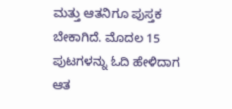ಮತ್ತು ಆತನಿಗೂ ಪುಸ್ತಕ ಬೇಕಾಗಿದೆ. ಮೊದಲ 15 ಪುಟಗಳನ್ನು ಓದಿ ಹೇಳಿದಾಗ ಆತ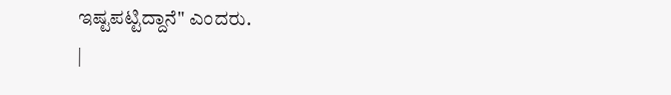ಇಷ್ಟಪಟ್ಟಿದ್ದಾನೆ" ಎಂದರು.
|